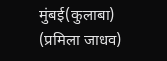मुंबई(कुलाबा) (प्रमिला जाधव)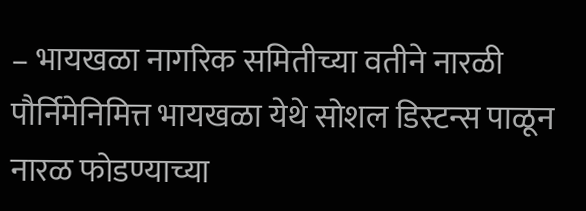– भायखळा नागरिक समितीच्या वतीने नारळी पौर्निमेनिमित्त भायखळा येथे सोशल डिस्टन्स पाळून नारळ फोडण्याच्या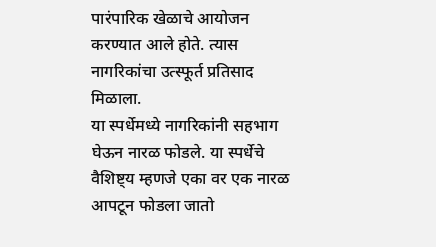पारंपारिक खेळाचे आयोजन करण्यात आले होते. त्यास नागरिकांचा उत्स्फूर्त प्रतिसाद मिळाला.
या स्पर्धेमध्ये नागरिकांनी सहभाग घेऊन नारळ फोडले. या स्पर्धेचे वैशिष्ट्य म्हणजे एका वर एक नारळ आपटून फोडला जातो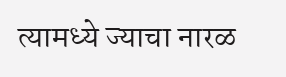त्यामध्ये ज्याचा नारळ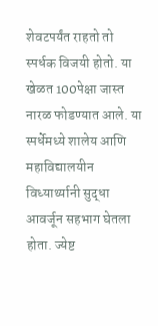शेवटपर्यंत राहतो तो स्पर्धक विजयी होतो. या खेळत 100पेक्षा जास्त नारळ फोडण्यात आले. या स्पर्धेमध्ये शालेय आणि महाविद्यालयीन विध्यार्थ्यानी सुद्धा आवर्जून सहभाग घेतला होता. ज्येष्ट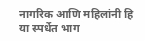नागरिक आणि महिलांनी हि या स्पर्धेत भाग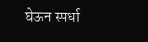घेऊन स्पर्धा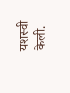यशस्वी केली.